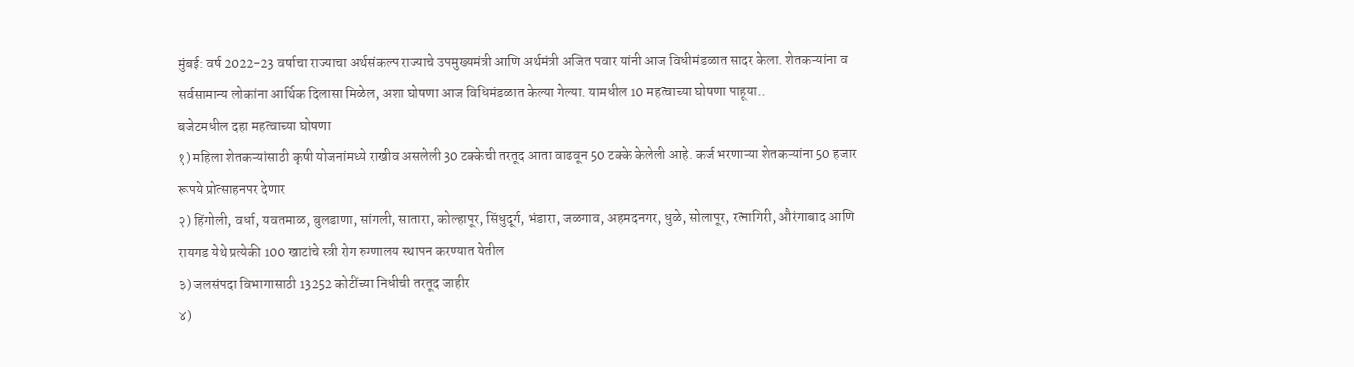मुंबई: वर्ष 2022-23 वर्षाचा राज्याचा अर्थसंकल्प राज्याचे उपमुख्यमंत्री आणि अर्थमंत्री अजित पवार यांनी आज विधीमंडळात सादर केला. शेतकऱ्यांना व सर्वसामान्य लोकांना आर्थिक दिलासा मिळेल, अशा घोषणा आज विधिमंडळात केल्या गेल्या. यामधील 10 महत्वाच्या घोषणा पाहूया..
बजेटमधील दहा महत्वाच्या घोषणा
१) महिला शेतकऱ्यांसाठी कृषी योजनांमध्ये राखीव असलेली 30 टक्केची तरतूद आता वाढवून 50 टक्के केलेली आहे. कर्ज भरणाऱ्या शेतकऱ्यांना 50 हजार रूपये प्रोत्साहनपर देणार
२) हिंगोली, वर्धा, यवतमाळ, बुलडाणा, सांगली, सातारा, कोल्हापूर, सिंधुदूर्ग, भंडारा, जळगाव, अहमदनगर, धुळे, सोलापूर, रत्नागिरी, औरंगाबाद आणि रायगड येथे प्रत्येकी 100 खाटांचे स्त्री रोग रुग्णालय स्थापन करण्यात येतील
३) जलसंपदा विभागासाठी 13252 कोटींच्या निधीची तरतूद जाहीर
४)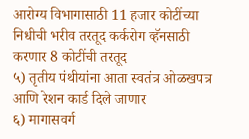आरोग्य विभागासाठी 11 हजार कोटींच्या निधीची भरीव तरतूद कर्करोग व्हॅनसाठी करणार 8 कोटींची तरतूद
५) तृतीय पंथीयांना आता स्वतंत्र ओळखपत्र आणि रेशन कार्ड दिले जाणार
६) मागासवर्ग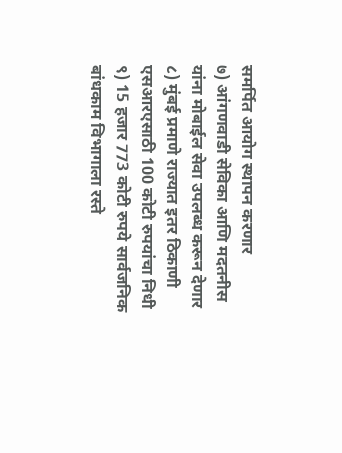समर्पित आयोग स्थापन करणार
७) आंगणवाडी सेविका आणि मदतनीस यांना मोबाईल सेवा उपलब्ध करून देणार
८) मुंबई प्रमाणे राज्यात इतर ठिकाणी एसआरएसाठी 100 कोटी रुपयांचा निधी
९) 15 हजार 773 कोटी रुपये सार्वजनिक बांधकाम विभागाला रस्ते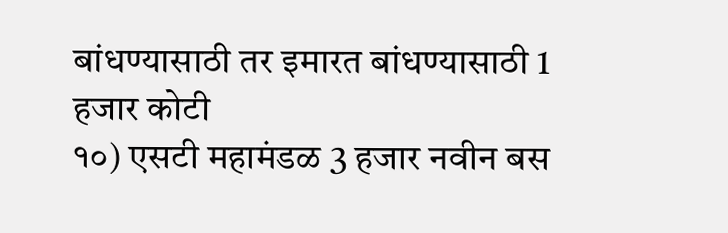बांधण्यासाठी तर इमारत बांधण्यासाठी 1 हजार कोटी
१०) एसटी महामंडळ 3 हजार नवीन बस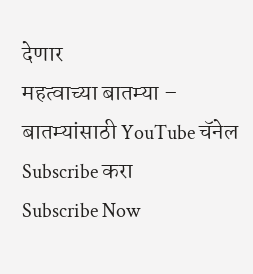देणार
महत्वाच्या बातम्या –
बातम्यांसाठी YouTube चॅनेल Subscribe करा
Subscribe Now